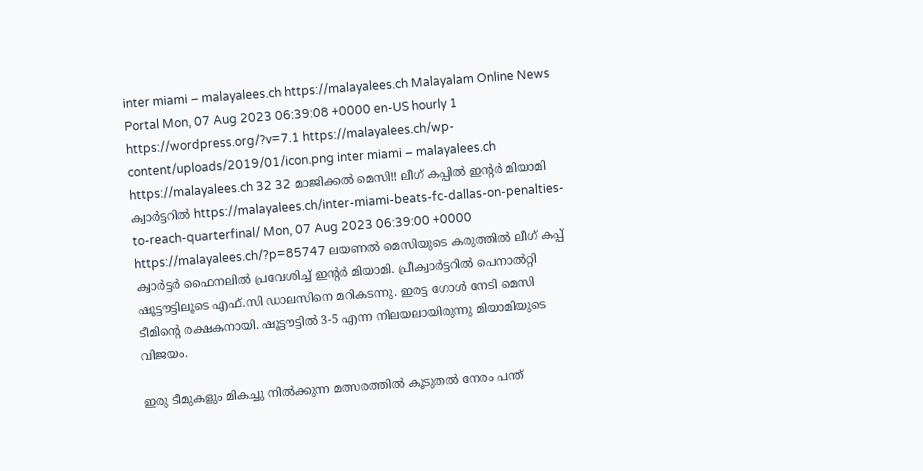inter miami – malayalees.ch https://malayalees.ch Malayalam Online News Portal Mon, 07 Aug 2023 06:39:08 +0000 en-US hourly 1 https://wordpress.org/?v=7.1 https://malayalees.ch/wp-content/uploads/2019/01/icon.png inter miami – malayalees.ch https://malayalees.ch 32 32 മാജിക്കൽ മെസി!! ലീഗ് കപ്പില്‍ ഇന്റര്‍ മിയാമി ക്വാര്‍ട്ടറില്‍ https://malayalees.ch/inter-miami-beats-fc-dallas-on-penalties-to-reach-quarterfinal/ Mon, 07 Aug 2023 06:39:00 +0000 https://malayalees.ch/?p=85747 ലയണൽ മെസിയുടെ കരുത്തിൽ ലീഗ് കപ്പ് ക്വാർട്ടർ ഫൈനലിൽ പ്രവേശിച്ച് ഇന്റർ മിയാമി. പ്രീക്വാര്‍ട്ടറില്‍ പെനാല്‍റ്റി ഷൂട്ടൗട്ടിലൂടെ എഫ്‌.സി ഡാലസിനെ മറികടന്നു. ഇരട്ട ഗോൾ നേടി മെസി ടീമിന്റെ രക്ഷകനായി. ഷൂട്ടൗട്ടില്‍ 3-5 എന്ന നിലയലായിരുന്നു മിയാമിയുടെ വിജയം.

ഇരു ടീമുകളും മികച്ചു നിൽക്കുന്ന മത്സരത്തിൽ കൂടുതൽ നേരം പന്ത്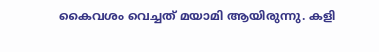കൈവശം വെച്ചത് മയാമി ആയിരുന്നു. കളി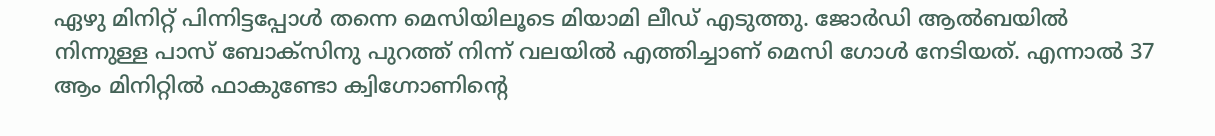ഏഴു മിനിറ്റ് പിന്നിട്ടപ്പോള്‍ തന്നെ മെസിയിലൂടെ മിയാമി ലീഡ് എടുത്തു. ജോര്‍ഡി ആല്‍ബയില്‍ നിന്നുള്ള പാസ് ബോക്സിനു പുറത്ത് നിന്ന് വലയില്‍ എത്തിച്ചാണ് മെസി ഗോള്‍ നേടിയത്. എന്നാൽ 37 ആം മിനിറ്റിൽ ഫാകുണ്ടോ ക്വിഗ്നോണിൻ്റെ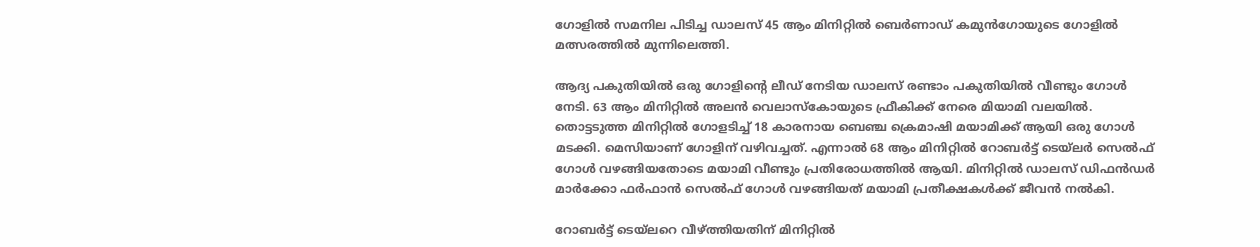ഗോളിൽ സമനില പിടിച്ച ഡാലസ് 45 ആം മിനിറ്റിൽ ബെർണാഡ് കമുൻഗോയുടെ ഗോളിൽ മത്സരത്തിൽ മുന്നിലെത്തി.

ആദ്യ പകുതിയിൽ ഒരു ഗോളിന്റെ ലീഡ് നേടിയ ഡാലസ് രണ്ടാം പകുതിയിൽ വീണ്ടും ഗോൾ നേടി. 63 ആം മിനിറ്റിൽ അലൻ വെലാസ്കോയുടെ ഫ്രീകിക്ക് നേരെ മിയാമി വലയിൽ. തൊട്ടടുത്ത മിനിറ്റില്‍ ഗോളടിച്ച് 18 കാരനായ ബെഞ്ച ക്രെമാഷി മയാമിക്ക് ആയി ഒരു ഗോൾ മടക്കി. മെസിയാണ് ഗോളിന് വഴിവച്ചത്. എന്നാൽ 68 ആം മിനിറ്റിൽ റോബർട്ട് ടെയ്‌ലർ സെൽഫ് ഗോൾ വഴങ്ങിയതോടെ മയാമി വീണ്ടും പ്രതിരോധത്തിൽ ആയി. മിനിറ്റിൽ ഡാലസ് ഡിഫൻഡർ മാർക്കോ ഫർഫാൻ സെൽഫ് ഗോൾ വഴങ്ങിയത് മയാമി പ്രതീക്ഷകൾക്ക് ജീവൻ നൽകി.

റോബർട്ട് ടെയ്‌ലറെ വീഴ്ത്തിയതിന് മിനിറ്റിൽ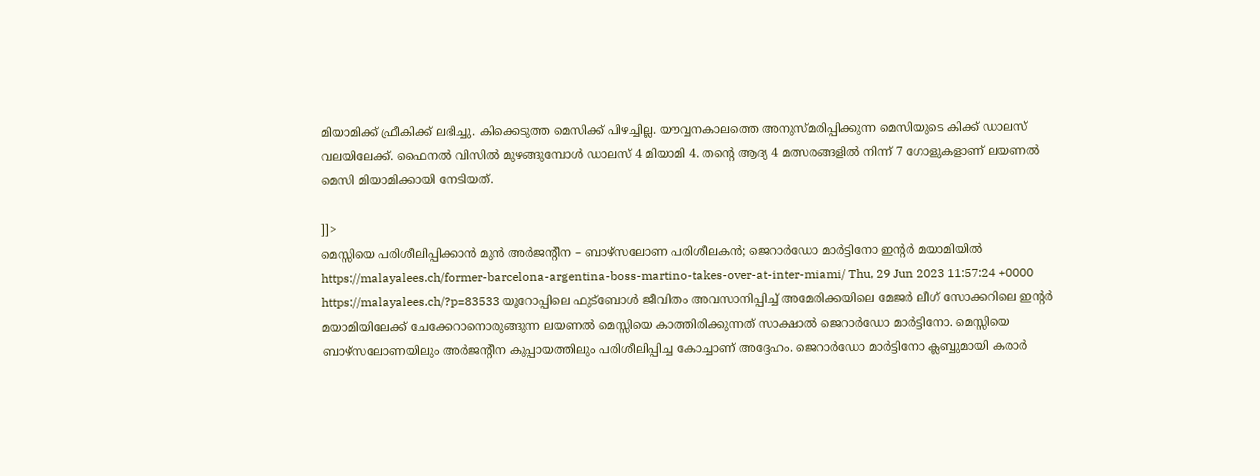മിയാമിക്ക് ഫ്രീകിക്ക് ലഭിച്ചു. കിക്കെടുത്ത മെസിക്ക് പിഴച്ചില്ല. യൗവ്വനകാലത്തെ അനുസ്മരിപ്പിക്കുന്ന മെസിയുടെ കിക്ക് ഡാലസ് വലയിലേക്ക്. ഫൈനൽ വിസിൽ മുഴങ്ങുമ്പോൾ ഡാലസ് 4 മിയാമി 4. തൻ്റെ ആദ്യ 4 മത്സരങ്ങളിൽ നിന്ന് 7 ഗോളുകളാണ് ലയണൽ മെസി മിയാമിക്കായി നേടിയത്.

]]>
മെസ്സിയെ പരിശീലിപ്പിക്കാൻ മുൻ അർജന്റീന – ബാഴ്സലോണ പരിശീലകൻ; ജെറാർഡോ മാർട്ടിനോ ഇന്റർ മയാമിയിൽ https://malayalees.ch/former-barcelona-argentina-boss-martino-takes-over-at-inter-miami/ Thu, 29 Jun 2023 11:57:24 +0000 https://malayalees.ch/?p=83533 യൂറോപ്പിലെ ഫുട്ബോൾ ജീവിതം അവസാനിപ്പിച്ച് അമേരിക്കയിലെ മേജർ ലീഗ് സോക്കറിലെ ഇന്റർ മയാമിയിലേക്ക് ചേക്കേറാനൊരുങ്ങുന്ന ലയണൽ മെസ്സിയെ കാത്തിരിക്കുന്നത് സാക്ഷാൽ ജെറാർഡോ മാർട്ടിനോ. മെസ്സിയെ ബാഴ്സലോണയിലും അർജന്റീന കുപ്പായത്തിലും പരിശീലിപ്പിച്ച കോച്ചാണ് അദ്ദേഹം. ജെറാർഡോ മാർട്ടിനോ ക്ലബ്ബുമായി കരാർ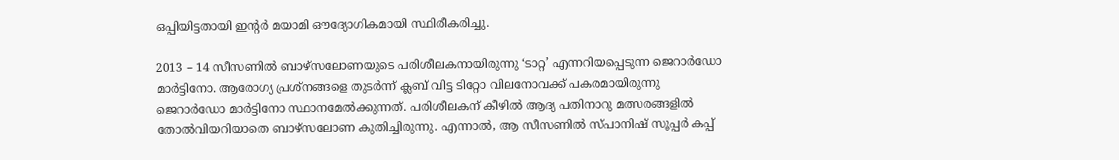ഒപ്പിയിട്ടതായി ഇന്റർ മയാമി ഔദ്യോഗികമായി സ്ഥിരീകരിച്ചു.

2013 – 14 സീസണിൽ ബാഴ്സലോണയുടെ പരിശീലകനായിരുന്നു ‘ടാറ്റ’ എന്നറിയപ്പെടുന്ന ജെറാർഡോ മാർട്ടിനോ. ആരോഗ്യ പ്രശ്നങ്ങളെ തുടർന്ന് ക്ലബ് വിട്ട ടിറ്റോ വിലനോവക്ക് പകരമായിരുന്നു ജെറാർഡോ മാർട്ടിനോ സ്ഥാനമേൽക്കുന്നത്. പരിശീലകന് കീഴിൽ ആദ്യ പതിനാറു മത്സരങ്ങളിൽ തോൽവിയറിയാതെ ബാഴ്സലോണ കുതിച്ചിരുന്നു. എന്നാൽ, ആ സീസണിൽ സ്പാനിഷ് സൂപ്പർ കപ്പ്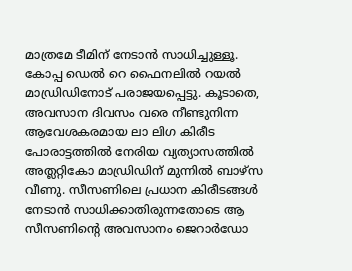മാത്രമേ ടീമിന് നേടാൻ സാധിച്ചുള്ളൂ. കോപ്പ ഡെൽ റെ ഫൈനലിൽ റയൽ മാഡ്രിഡിനോട് പരാജയപ്പെട്ടു. കൂടാതെ, അവസാന ദിവസം വരെ നീണ്ടുനിന്ന ആവേശകരമായ ലാ ലിഗ കിരീട പോരാട്ടത്തിൽ നേരിയ വ്യത്യാസത്തിൽ അത്ലറ്റികോ മാഡ്രിഡിന് മുന്നിൽ ബാഴ്സ വീണു. സീസണിലെ പ്രധാന കിരീടങ്ങൾ നേടാൻ സാധിക്കാതിരുന്നതോടെ ആ സീസണിന്റെ അവസാനം ജെറാർഡോ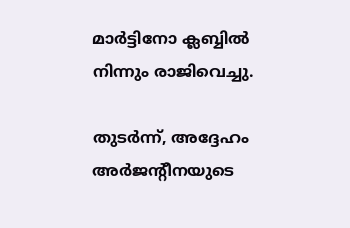മാർട്ടിനോ ക്ലബ്ബിൽ നിന്നും രാജിവെച്ചു.

തുടർന്ന്, അദ്ദേഹം അർജന്റീനയുടെ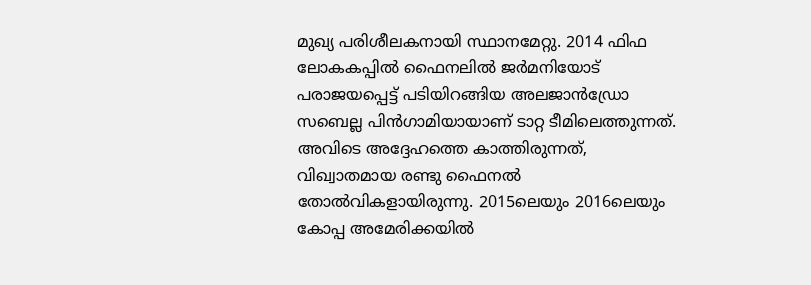മുഖ്യ പരിശീലകനായി സ്ഥാനമേറ്റു. 2014 ഫിഫ ലോകകപ്പിൽ ഫൈനലിൽ ജർമനിയോട് പരാജയപ്പെട്ട് പടിയിറങ്ങിയ അലജാൻഡ്രോ സബെല്ല പിൻഗാമിയായാണ് ടാറ്റ ടീമിലെത്തുന്നത്. അവിടെ അദ്ദേഹത്തെ കാത്തിരുന്നത്, വിഖ്വാതമായ രണ്ടു ഫൈനൽ തോൽവികളായിരുന്നു. 2015ലെയും 2016ലെയും കോപ്പ അമേരിക്കയിൽ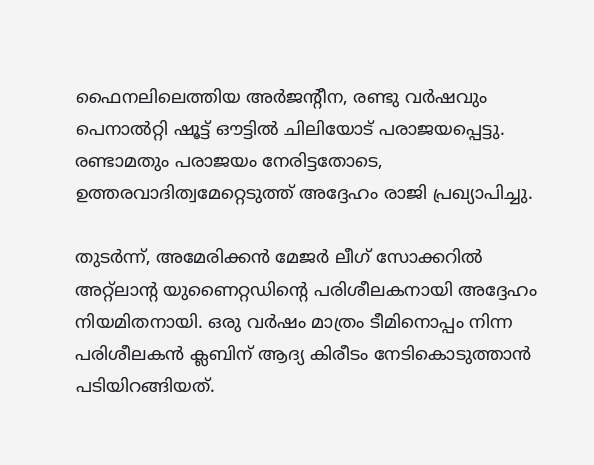ഫൈനലിലെത്തിയ അർജന്റീന, രണ്ടു വർഷവും പെനാൽറ്റി ഷൂട്ട് ഔട്ടിൽ ചിലിയോട് പരാജയപ്പെട്ടു. രണ്ടാമതും പരാജയം നേരിട്ടതോടെ, ഉത്തരവാദിത്വമേറ്റെടുത്ത് അദ്ദേഹം രാജി പ്രഖ്യാപിച്ചു.

തുടർന്ന്, അമേരിക്കൻ മേജർ ലീഗ് സോക്കറിൽ അറ്റ്ലാന്റ യുണൈറ്റഡിന്റെ പരിശീലകനായി അദ്ദേഹം നിയമിതനായി. ഒരു വർഷം മാത്രം ടീമിനൊപ്പം നിന്ന പരിശീലകൻ ക്ലബിന് ആദ്യ കിരീടം നേടികൊടുത്താൻ പടിയിറങ്ങിയത്.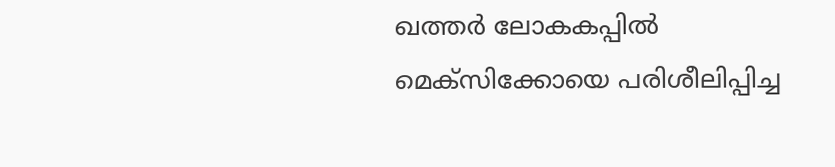ഖത്തർ ലോകകപ്പിൽ മെക്സിക്കോയെ പരിശീലിപ്പിച്ച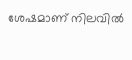ശേഷമാണ് നിലവിൽ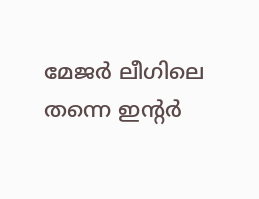മേജർ ലീഗിലെ തന്നെ ഇന്റർ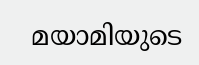മയാമിയുടെ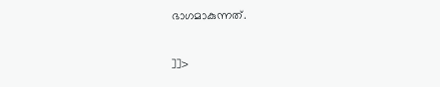ഭാഗമാകുന്നത്.

]]>